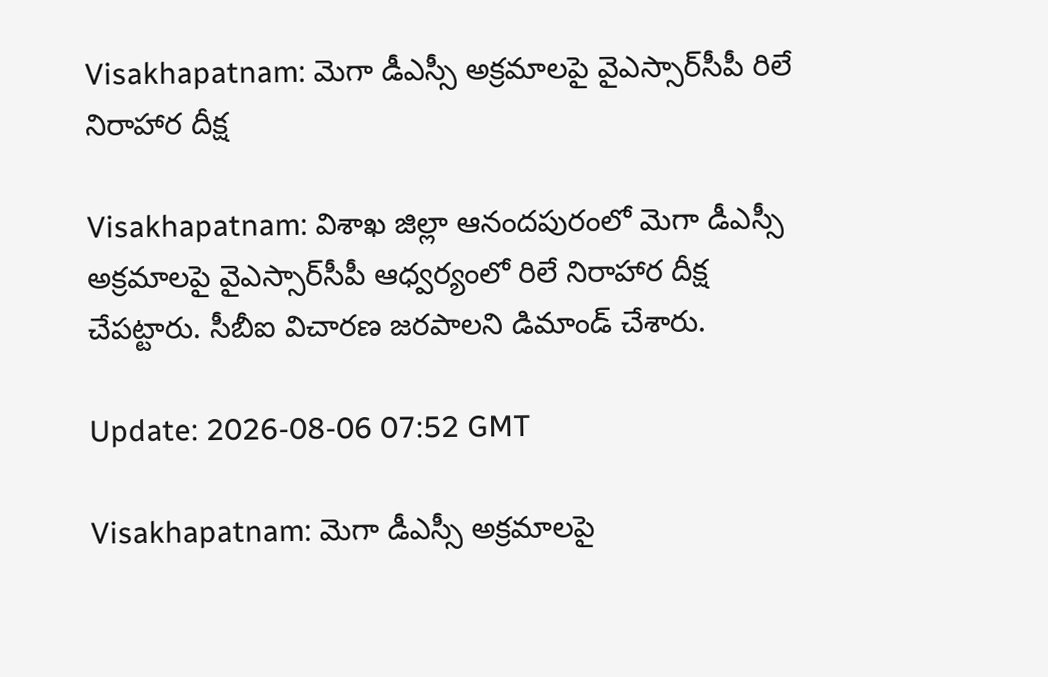Visakhapatnam: మెగా డీఎస్సీ అక్రమాలపై వైఎస్సార్‌సీపీ రిలే నిరాహార దీక్ష

Visakhapatnam: విశాఖ జిల్లా ఆనందపురంలో మెగా డీఎస్సీ అక్రమాలపై వైఎస్సార్‌సీపీ ఆధ్వర్యంలో రిలే నిరాహార దీక్ష చేపట్టారు. సీబీఐ విచారణ జరపాలని డిమాండ్ చేశారు.

Update: 2026-08-06 07:52 GMT

Visakhapatnam: మెగా డీఎస్సీ అక్రమాలపై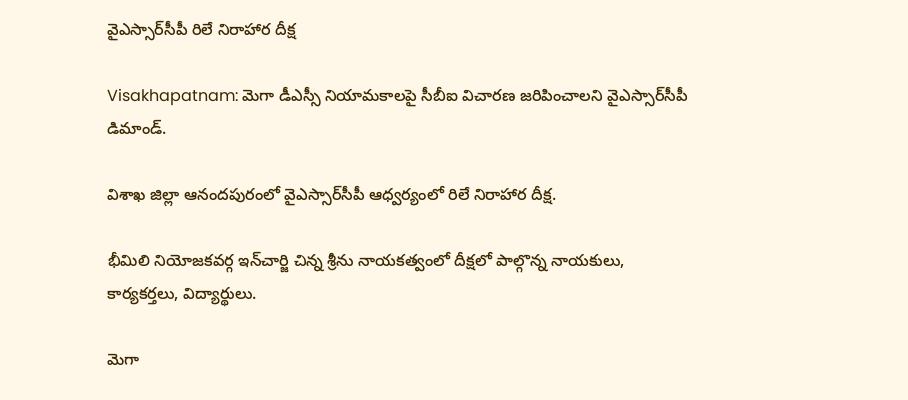వైఎస్సార్‌సీపీ రిలే నిరాహార దీక్ష

Visakhapatnam: మెగా డీఎస్సీ నియామకాలపై సీబీఐ విచారణ జరిపించాలని వైఎస్సార్‌సీపీ డిమాండ్.

విశాఖ జిల్లా ఆనందపురంలో వైఎస్సార్‌సీపీ ఆధ్వర్యంలో రిలే నిరాహార దీక్ష.

భీమిలి నియోజకవర్గ ఇన్‌చార్జి చిన్న శ్రీను నాయకత్వంలో దీక్షలో పాల్గొన్న నాయకులు, కార్యకర్తలు, విద్యార్థులు.

మెగా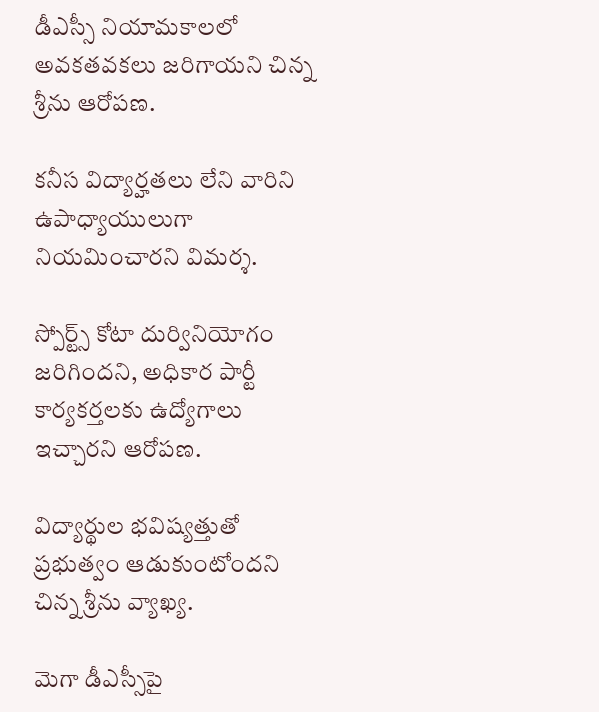డీఎస్సీ నియామకాలలో అవకతవకలు జరిగాయని చిన్న శ్రీను ఆరోపణ.

కనీస విద్యార్హతలు లేని వారిని ఉపాధ్యాయులుగా నియమించారని విమర్శ.

స్పోర్ట్స్ కోటా దుర్వినియోగం జరిగిందని, అధికార పార్టీ కార్యకర్తలకు ఉద్యోగాలు ఇచ్చారని ఆరోపణ.

విద్యార్థుల భవిష్యత్తుతో ప్రభుత్వం ఆడుకుంటోందని చిన్న శ్రీను వ్యాఖ్య.

మెగా డీఎస్సీపై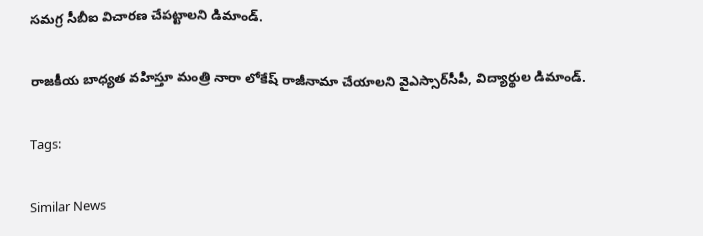సమగ్ర సీబీఐ విచారణ చేపట్టాలని డిమాండ్.

రాజకీయ బాధ్యత వహిస్తూ మంత్రి నారా లోకేష్ రాజీనామా చేయాలని వైఎస్సార్‌సీపీ, విద్యార్థుల డిమాండ్.

Tags:

Similar News